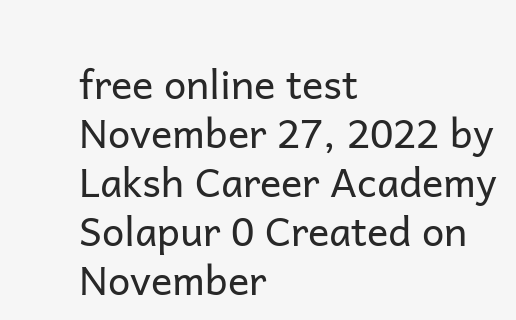free online test November 27, 2022 by Laksh Career Academy Solapur 0 Created on November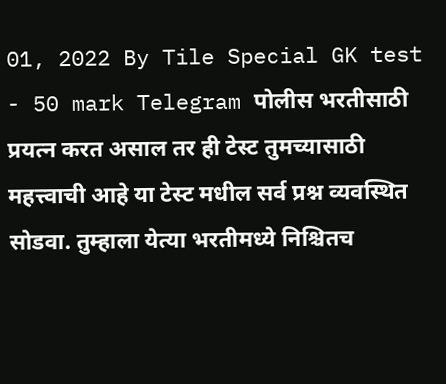01, 2022 By Tile Special GK test - 50 mark Telegram पोलीस भरतीसाठी प्रयत्न करत असाल तर ही टेस्ट तुमच्यासाठी महत्त्वाची आहे या टेस्ट मधील सर्व प्रश्न व्यवस्थित सोडवा. तुम्हाला येत्या भरतीमध्ये निश्चितच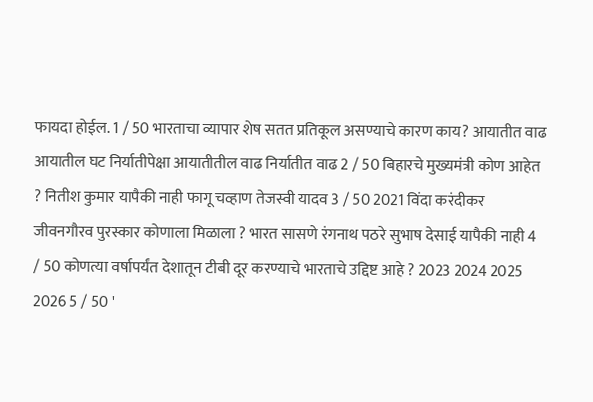फायदा होईल. 1 / 50 भारताचा व्यापार शेष सतत प्रतिकूल असण्याचे कारण काय? आयातीत वाढ आयातील घट निर्यातीपेक्षा आयातीतील वाढ निर्यातीत वाढ 2 / 50 बिहारचे मुख्यमंत्री कोण आहेत ? नितीश कुमार यापैकी नाही फागू चव्हाण तेजस्वी यादव 3 / 50 2021 विंदा करंदीकर जीवनगौरव पुरस्कार कोणाला मिळाला ? भारत सासणे रंगनाथ पठरे सुभाष देसाई यापैकी नाही 4 / 50 कोणत्या वर्षापर्यंत देशातून टीबी दूर करण्याचे भारताचे उद्दिष्ट आहे ? 2023 2024 2025 2026 5 / 50 '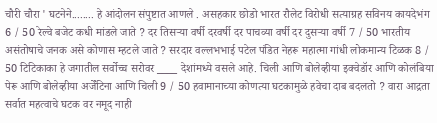चौरी चौरा ' घटनेने........ हे आंदोलन संपुष्टात आणले . असहकार छोडो भारत रौलेट विरोधी सत्याग्रह सविनय कायदेभंग 6 / 50 रेल्वे बजेट कधी मांडले जाते ? दर तिसऱ्या वर्षी दरवर्षी दर पाचव्या वर्षी दर दुसऱ्या वर्षी 7 / 50 भारतीय असंतोषाचे जनक असे कोणास म्हटले जाते ? सरदार वल्लभभाई पटेल पंडित नेहरू महात्मा गांधी लोकमान्य टिळक 8 / 50 टिटिकाका हे जगातील सर्वोच्च सरोवर ____ देशांमध्ये वसले आहे. चिली आणि बोलेव्हीया इक्वेडॉर आणि कोलंबिया पेरू आणि बोलेव्हीया अर्जेंटिना आणि चिली 9 / 50 हवामानाच्या कोणत्या घटकामुळे हवेचा दाब बदलतो ? वारा आद्रता सर्वात महत्वाचे घटक वर नमूद नाही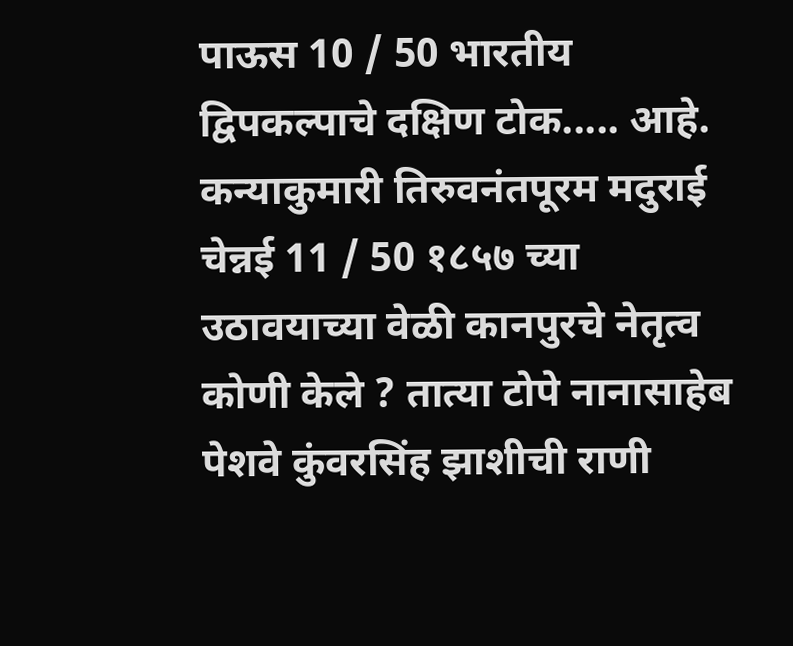पाऊस 10 / 50 भारतीय द्विपकल्पाचे दक्षिण टोक..... आहे. कन्याकुमारी तिरुवनंतपूरम मदुराई चेन्नई 11 / 50 १८५७ च्या उठावयाच्या वेळी कानपुरचे नेतृत्व कोणी केले ? तात्या टोपे नानासाहेब पेशवे कुंवरसिंह झाशीची राणी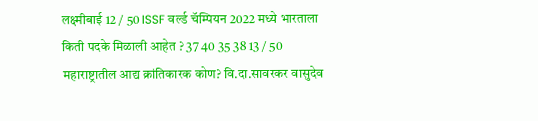लक्ष्मीबाई 12 / 50 ISSF वर्ल्ड चॅम्पियन 2022 मध्ये भारताला किती पदके मिळाली आहेत ? 37 40 35 38 13 / 50 महाराष्ट्रातील आद्य क्रांतिकारक कोण? वि.दा.सावरकर वासुदेव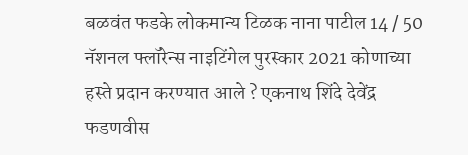बळवंत फडके लोकमान्य टिळक नाना पाटील 14 / 50 नॅशनल फ्लॉरेन्स नाइटिंगेल पुरस्कार 2021 कोणाच्या हस्ते प्रदान करण्यात आले ? एकनाथ शिंदे देवेंद्र फडणवीस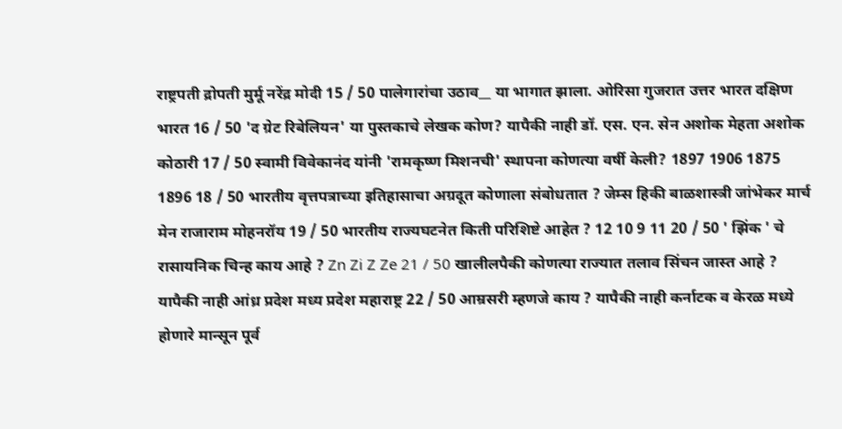राष्ट्रपती द्रोपती मुर्मू नरेंद्र मोदी 15 / 50 पालेगारांचा उठाव__ या भागात झाला. ओरिसा गुजरात उत्तर भारत दक्षिण भारत 16 / 50 'द ग्रेट रिबेलियन' या पुस्तकाचे लेखक कोण? यापैकी नाही डॉ. एस. एन. सेन अशोक मेहता अशोक कोठारी 17 / 50 स्वामी विवेकानंद यांनी 'रामकृष्ण मिशनची' स्थापना कोणत्या वर्षी केली? 1897 1906 1875 1896 18 / 50 भारतीय वृत्तपत्राच्या इतिहासाचा अग्रदूत कोणाला संबोधतात ? जेम्स हिकी बाळशास्त्री जांभेकर मार्च मेन राजाराम मोहनरॉय 19 / 50 भारतीय राज्यघटनेत किती परिशिष्टे आहेत ? 12 10 9 11 20 / 50 ' झिंक ' चे रासायनिक चिन्ह काय आहे ? Zn Zi Z Ze 21 / 50 खालीलपैकी कोणत्या राज्यात तलाव सिंचन जास्त आहे ? यापैकी नाही आंध्र प्रदेश मध्य प्रदेश महाराष्ट्र 22 / 50 आम्रसरी म्हणजे काय ? यापैकी नाही कर्नाटक व केरळ मध्ये होणारे मान्सून पूर्व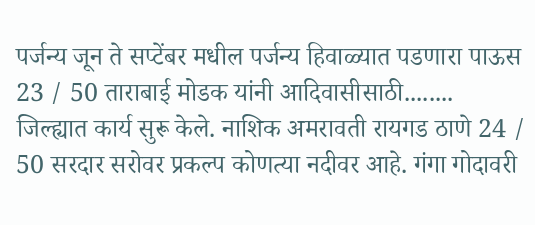पर्जन्य जून ते सप्टेंबर मधील पर्जन्य हिवाळ्यात पडणारा पाऊस 23 / 50 ताराबाई मोडक यांनी आदिवासीसाठी........ जिल्ह्यात कार्य सुरू केले. नाशिक अमरावती रायगड ठाणे 24 / 50 सरदार सरोवर प्रकल्प कोणत्या नदीवर आहे. गंगा गोदावरी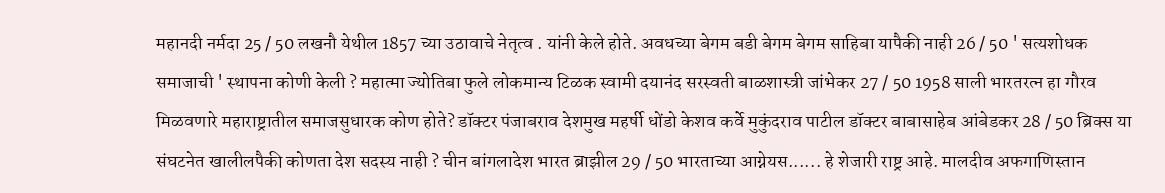महानदी नर्मदा 25 / 50 लखनौ येथील 1857 च्या उठावाचे नेतृत्व . यांनी केले होते. अवधच्या बेगम बडी बेगम बेगम साहिबा यापैकी नाही 26 / 50 ' सत्यशोधक समाजाची ' स्थापना कोणी केली ? महात्मा ज्योतिबा फुले लोकमान्य टिळक स्वामी दयानंद सरस्वती बाळशास्त्री जांभेकर 27 / 50 1958 साली भारतरत्न हा गौरव मिळवणारे महाराष्ट्रातील समाजसुधारक कोण होते? डॉक्टर पंजाबराव देशमुख महर्षी धोंडो केशव कर्वे मुकुंदराव पाटील डॉक्टर बाबासाहेब आंबेडकर 28 / 50 ब्रिक्स या संघटनेत खालीलपैकी कोणता देश सदस्य नाही ? चीन बांगलादेश भारत ब्राझील 29 / 50 भारताच्या आग्नेयस...... हे शेजारी राष्ट्र आहे. मालदीव अफगाणिस्तान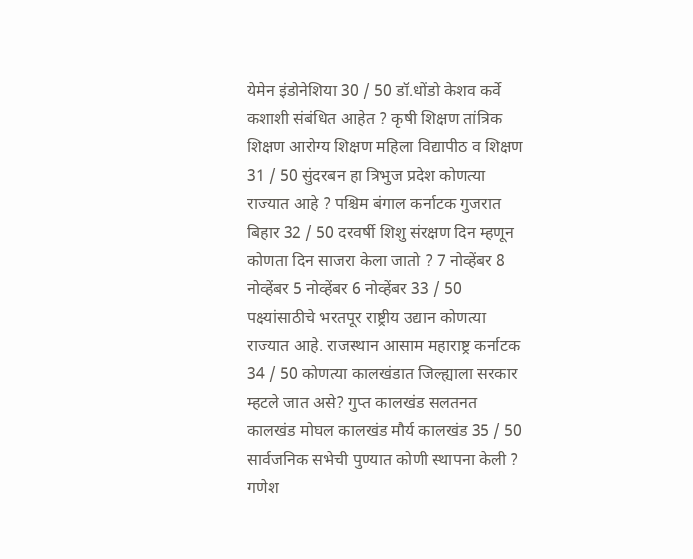येमेन इंडोनेशिया 30 / 50 डॉ.धोंडो केशव कर्वे कशाशी संबंधित आहेत ? कृषी शिक्षण तांत्रिक शिक्षण आरोग्य शिक्षण महिला विद्यापीठ व शिक्षण 31 / 50 सुंदरबन हा त्रिभुज प्रदेश कोणत्या राज्यात आहे ? पश्चिम बंगाल कर्नाटक गुजरात बिहार 32 / 50 दरवर्षी शिशु संरक्षण दिन म्हणून कोणता दिन साजरा केला जातो ? 7 नोव्हेंबर 8 नोव्हेंबर 5 नोव्हेंबर 6 नोव्हेंबर 33 / 50 पक्ष्यांसाठीचे भरतपूर राष्ट्रीय उद्यान कोणत्या राज्यात आहे. राजस्थान आसाम महाराष्ट्र कर्नाटक 34 / 50 कोणत्या कालखंडात जिल्ह्याला सरकार म्हटले जात असे? गुप्त कालखंड सलतनत कालखंड मोघल कालखंड मौर्य कालखंड 35 / 50 सार्वजनिक सभेची पुण्यात कोणी स्थापना केली ? गणेश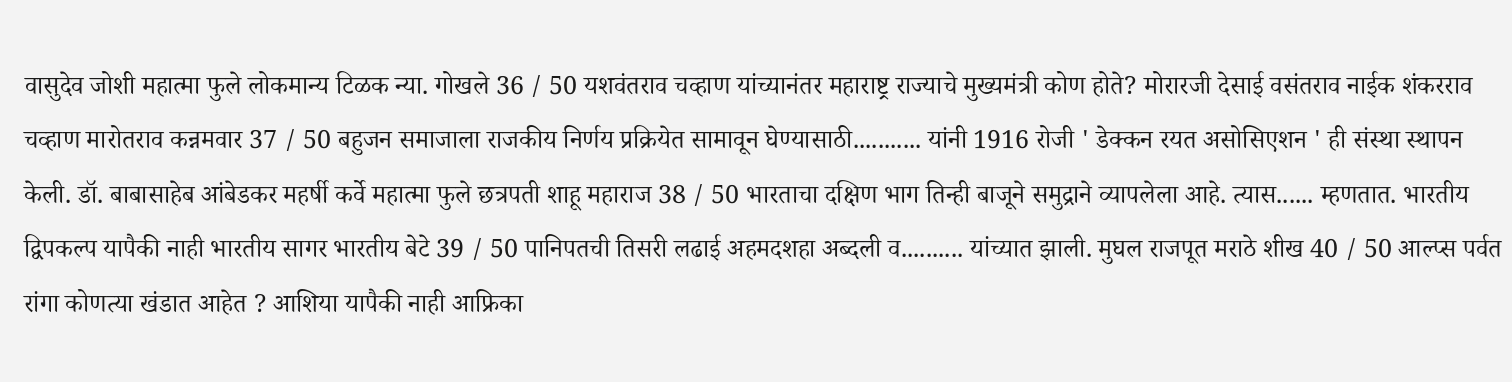वासुदेव जोशी महात्मा फुले लोकमान्य टिळक न्या. गोखले 36 / 50 यशवंतराव चव्हाण यांच्यानंतर महाराष्ट्र राज्याचे मुख्यमंत्री कोण होते? मोरारजी देसाई वसंतराव नाईक शंकरराव चव्हाण मारोतराव कन्नमवार 37 / 50 बहुजन समाजाला राजकीय निर्णय प्रक्रियेत सामावून घेण्यासाठी........... यांनी 1916 रोजी ' डेक्कन रयत असोसिएशन ' ही संस्था स्थापन केली. डॉ. बाबासाहेब आंबेडकर महर्षी कर्वे महात्मा फुले छत्रपती शाहू महाराज 38 / 50 भारताचा दक्षिण भाग तिन्ही बाजूने समुद्राने व्यापलेला आहे. त्यास...... म्हणतात. भारतीय द्विपकल्प यापैकी नाही भारतीय सागर भारतीय बेटे 39 / 50 पानिपतची तिसरी लढाई अहमदशहा अब्दली व.......... यांच्यात झाली. मुघल राजपूत मराठे शीख 40 / 50 आल्प्स पर्वत रांगा कोणत्या खंडात आहेत ? आशिया यापैकी नाही आफ्रिका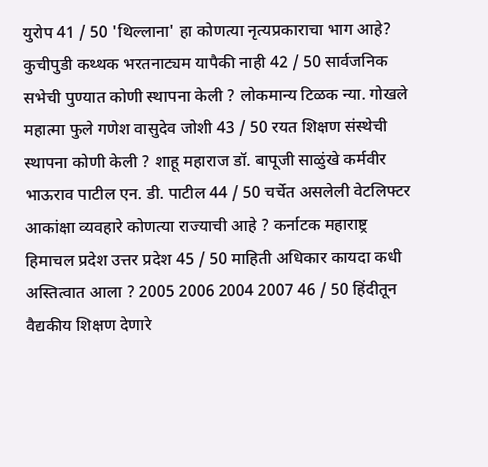युरोप 41 / 50 'थिल्लाना' हा कोणत्या नृत्यप्रकाराचा भाग आहे? कुचीपुडी कथ्थक भरतनाट्यम यापैकी नाही 42 / 50 सार्वजनिक सभेची पुण्यात कोणी स्थापना केली ? लोकमान्य टिळक न्या. गोखले महात्मा फुले गणेश वासुदेव जोशी 43 / 50 रयत शिक्षण संस्थेची स्थापना कोणी केली ? शाहू महाराज डॉ. बापूजी साळुंखे कर्मवीर भाऊराव पाटील एन. डी. पाटील 44 / 50 चर्चेत असलेली वेटलिफ्टर आकांक्षा व्यवहारे कोणत्या राज्याची आहे ? कर्नाटक महाराष्ट्र हिमाचल प्रदेश उत्तर प्रदेश 45 / 50 माहिती अधिकार कायदा कधी अस्तित्वात आला ? 2005 2006 2004 2007 46 / 50 हिंदीतून वैद्यकीय शिक्षण देणारे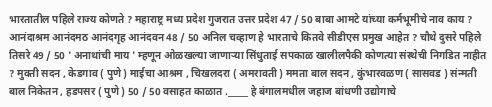भारतातील पहिले राज्य कोणते ? महाराष्ट्र मध्य प्रदेश गुजरात उत्तर प्रदेश 47 / 50 बाबा आमटे यांच्या कर्मभूमीचे नाव काय ? आनंदाश्रम आनंदमठ आनंदगृह आनंदवन 48 / 50 अनिल चव्हाण हे भारताचे कितवे सीडीएस प्रमुख आहेत ? चौथे दुसरे पहिले तिसरे 49 / 50 ' अनाथांची माय ' म्हणून ओळखल्या जाणाऱ्या सिंधुताई सपकाळ खालीलपैकी कोणत्या संस्थेची निगडित नाहीत ? मुक्ती सदन , केडगाव ( पुणे ) माईचा आश्रम , चिखलदरा ( अमरावती ) ममता बाल सदन , कुंभारवळण ( सासवड ) संन्मती बाल निकेतन , हडपसर ( पुणे ) 50 / 50 वसाहत काळात ._____ हे बंगालमधील जहाज बांधणी उद्योगाचे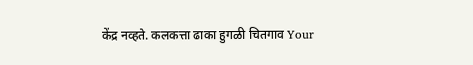केंद्र नव्हते. कलकत्ता ढाका हुगळी चितगाव Your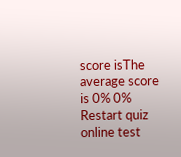score isThe average score is 0% 0% Restart quiz online test